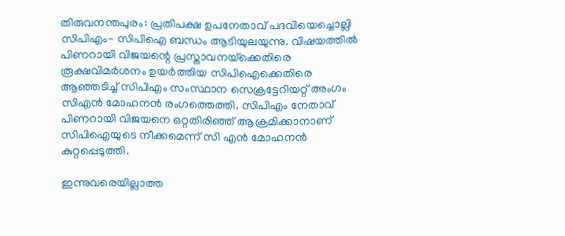തിരുവനന്തപുരം: പ്രതിപക്ഷ ഉപനേതാവ് പദവിയെച്ചൊല്ലി സിപിഎം- സിപിഐ ബന്ധം ആടിയുലയുന്നു. വിഷയത്തില്‍ പിണറായി വിജയന്റെ പ്രസ്താവനയ്‌ക്കെതിരെ രൂക്ഷവിമര്‍ശനം ഉയര്‍ത്തിയ സിപിഐക്കെതിരെ ആഞ്ഞടിച്ച് സിപിഎം സംസ്ഥാന സെക്രട്ടേറിയറ്റ് അംഗം സിഎന്‍ മോഹനന്‍ രംഗത്തെത്തി. സിപിഎം നേതാവ് പിണറായി വിജയനെ ഒറ്റതിരിഞ്ഞ് ആക്രമിക്കാനാണ് സിപിഐയുടെ നീക്കമെന്ന് സി എന്‍ മോഹനന്‍ കുറ്റപ്പെടുത്തി.

ഇന്നുവരെയില്ലാത്ത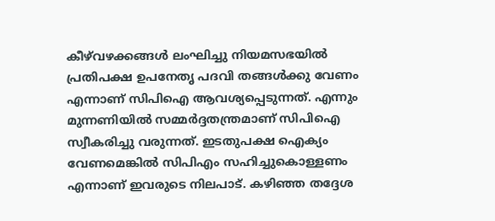കീഴ്‌വഴക്കങ്ങള്‍ ലംഘിച്ചു നിയമസഭയില്‍ പ്രതിപക്ഷ ഉപനേതൃ പദവി തങ്ങള്‍ക്കു വേണം എന്നാണ് സിപിഐ ആവശ്യപ്പെടുന്നത്. എന്നും മുന്നണിയില്‍ സമ്മര്‍ദ്ദതന്ത്രമാണ് സിപിഐ സ്വീകരിച്ചു വരുന്നത്. ഇടതുപക്ഷ ഐക്യം വേണമെങ്കില്‍ സിപിഎം സഹിച്ചുകൊള്ളണം എന്നാണ് ഇവരുടെ നിലപാട്. കഴിഞ്ഞ തദ്ദേശ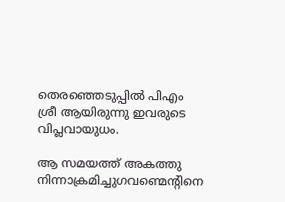തെരഞ്ഞെടുപ്പില്‍ പിഎം ശ്രീ ആയിരുന്നു ഇവരുടെ വിപ്ലവായുധം.

ആ സമയത്ത് അകത്തു നിന്നാക്രമിച്ചുഗവണ്മെന്റിനെ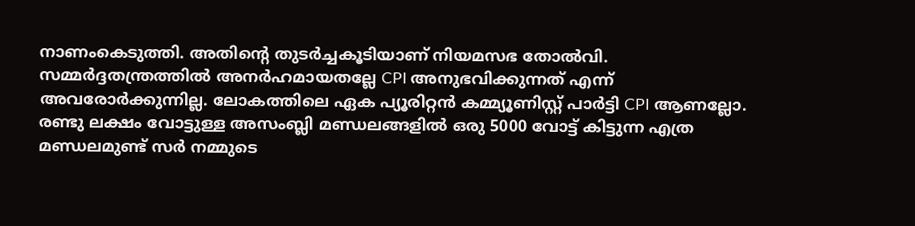നാണംകെടുത്തി. അതിന്റെ തുടര്‍ച്ചകൂടിയാണ് നിയമസഭ തോല്‍വി. സമ്മര്‍ദ്ദതന്ത്രത്തില്‍ അനര്‍ഹമായതല്ലേ CPI അനുഭവിക്കുന്നത് എന്ന് അവരോര്‍ക്കുന്നില്ല. ലോകത്തിലെ ഏക പ്യൂരിറ്റന്‍ കമ്മ്യൂണിസ്റ്റ് പാര്‍ട്ടി CPI ആണല്ലോ. രണ്ടു ലക്ഷം വോട്ടുള്ള അസംബ്ലി മണ്ഡലങ്ങളില്‍ ഒരു 5000 വോട്ട് കിട്ടുന്ന എത്ര മണ്ഡലമുണ്ട് സര്‍ നമ്മുടെ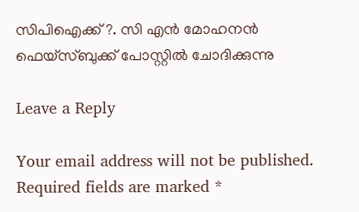സിപിഐക്ക് ?. സി എന്‍ മോഹനന്‍ ഫെയ്‌സ്ബുക്ക് പോസ്റ്റില്‍ ചോദിക്കുന്നു

Leave a Reply

Your email address will not be published. Required fields are marked *